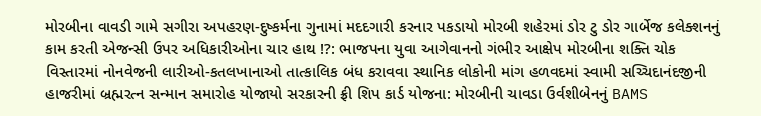મોરબીના વાવડી ગામે સગીરા અપહરણ-દુષ્કર્મના ગુનામાં મદદગારી કરનાર પકડાયો મોરબી શહેરમાં ડોર ટુ ડોર ગાર્બેજ કલેક્શનનું કામ કરતી એજન્સી ઉપર અધિકારીઓના ચાર હાથ !?: ભાજપના યુવા આગેવાનનો ગંભીર આક્ષેપ મોરબીના શક્તિ ચોક વિસ્તારમાં નોનવેજની લારીઓ-કતલખાનાઓ તાત્કાલિક બંધ કરાવવા સ્થાનિક લોકોની માંગ હળવદમાં સ્વામી સચ્ચિદાનંદજીની હાજરીમાં બ્રહ્મરત્ન સન્માન સમારોહ યોજાયો સરકારની ફ્રી શિપ કાર્ડ યોજના: મોરબીની ચાવડા ઉર્વશીબેનનું BAMS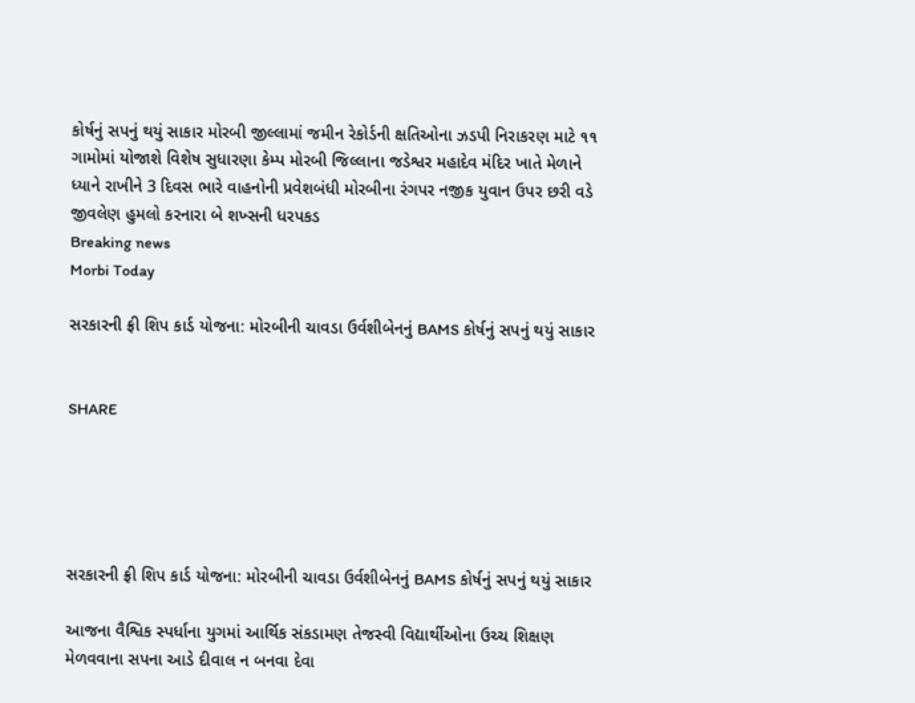કોર્ષનું સપનું થયું સાકાર મોરબી જીલ્લામાં જમીન રેકોર્ડની ક્ષતિઓના ઝડપી નિરાકરણ માટે ૧૧ ગામોમાં યોજાશે વિશેષ સુધારણા કેમ્પ મોરબી જિલ્લાના જડેશ્વર મહાદેવ મંદિર ખાતે મેળાને ધ્યાને રાખીને 3 દિવસ ભારે વાહનોની પ્રવેશબંધી મોરબીના રંગપર નજીક યુવાન ઉપર છરી વડે જીવલેણ હુમલો કરનારા બે શખ્સની ધરપકડ
Breaking news
Morbi Today

સરકારની ફ્રી શિપ કાર્ડ યોજના: મોરબીની ચાવડા ઉર્વશીબેનનું BAMS કોર્ષનું સપનું થયું સાકાર


SHARE





સરકારની ફ્રી શિપ કાર્ડ યોજના: મોરબીની ચાવડા ઉર્વશીબેનનું BAMS કોર્ષનું સપનું થયું સાકાર

આજના વૈશ્વિક સ્પર્ધાના યુગમાં આર્થિક સંકડામણ તેજસ્વી વિદ્યાર્થીઓના ઉચ્ચ શિક્ષણ મેળવવાના સપના આડે દીવાલ ન બનવા દેવા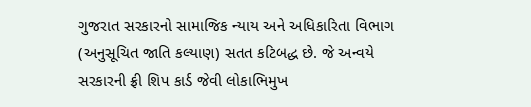ગુજરાત સરકારનો સામાજિક ન્યાય અને અધિકારિતા વિભાગ (અનુસૂચિત જાતિ કલ્યાણ) સતત કટિબદ્ધ છે. જે અન્વયે સરકારની ફ્રી શિપ કાર્ડ જેવી લોકાભિમુખ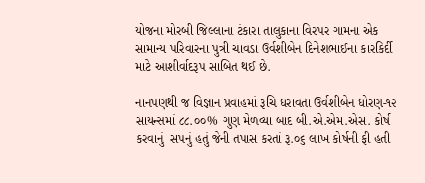યોજના મોરબી જિલ્લાના ટંકારા તાલુકાના વિરપર ગામના એક સામાન્ય પરિવારના પુત્રી ચાવડા ઉર્વશીબેન દિનેશભાઈના કારકિર્દી માટે આશીર્વાદરૂપ સાબિત થઈ છે.

નાનપણથી જ વિજ્ઞાન પ્રવાહમાં રૂચિ ધરાવતા ઉર્વશીબેન ધોરણ-૧૨ સાયન્સમાં ૮૮.૦૦% ગુણ મેળવ્યા બાદ બી.એ.એમ.એસ. કોર્ષ કરવાનું  સપનું હતું જેની તપાસ કરતાં રૂ.૦૬ લાખ કોર્ષની ફી હતી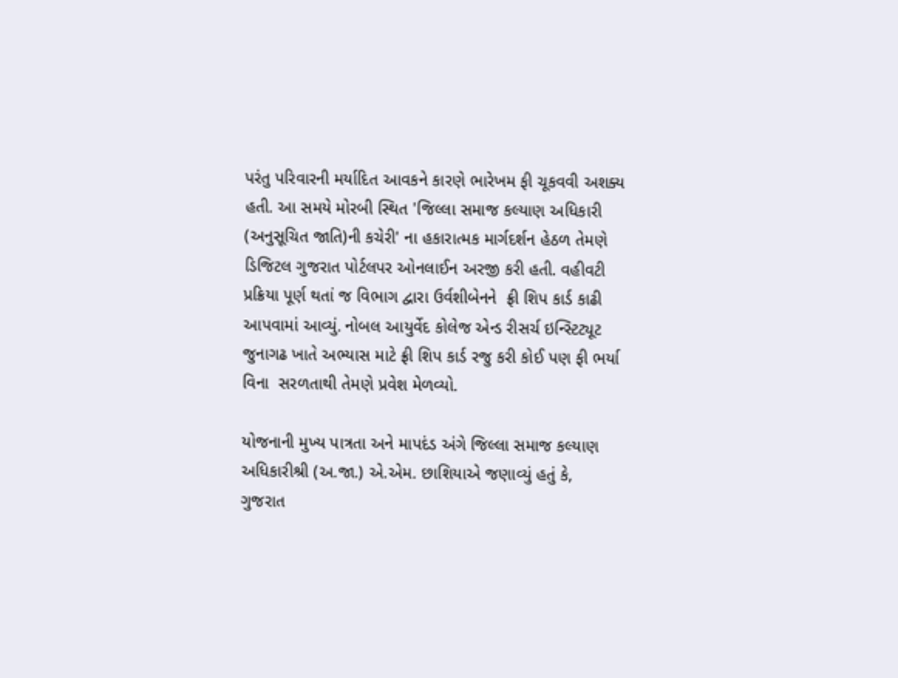પરંતુ પરિવારની મર્યાદિત આવકને કારણે ભારેખમ ફી ચૂકવવી અશક્ય હતી. આ સમયે મોરબી સ્થિત 'જિલ્લા સમાજ કલ્યાણ અધિકારી (અનુસૂચિત જાતિ)ની કચેરી' ના હકારાત્મક માર્ગદર્શન હેઠળ તેમણે ડિજિટલ ગુજરાત પોર્ટલપર ઓનલાઈન અરજી કરી હતી. વહીવટી પ્રક્રિયા પૂર્ણ થતાં જ વિભાગ દ્વારા ઉર્વશીબેનને  ફ્રી શિપ કાર્ડ કાઢી આપવામાં આવ્યું. નોબલ આયુર્વેદ કોલેજ એન્ડ રીસર્ચ ઇન્સ્ટિટ્યૂટ જુનાગઢ ખાતે અભ્યાસ માટે ફ્રી શિપ કાર્ડ રજુ કરી કોઈ પણ ફી ભર્યા વિના  સરળતાથી તેમણે પ્રવેશ મેળવ્યો.

યોજનાની મુખ્ય પાત્રતા અને માપદંડ અંગે જિલ્લા સમાજ કલ્યાણ અધિકારીશ્રી (અ.જા.) એ.એમ. છાશિયાએ જણાવ્યું હતું કે, ગુજરાત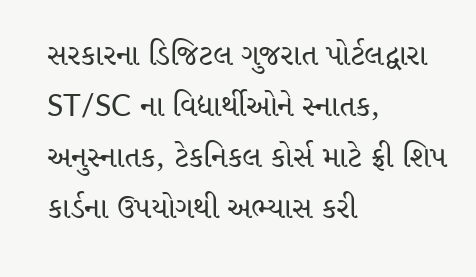સરકારના ડિજિટલ ગુજરાત પોર્ટલદ્વારા ST/SC ના વિદ્યાર્થીઓને સ્નાતક, અનુસ્નાતક, ટેકનિકલ કોર્સ માટે ફ્રી શિપ કાર્ડના ઉપયોગથી અભ્યાસ કરી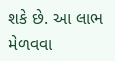શકે છે. આ લાભ મેળવવા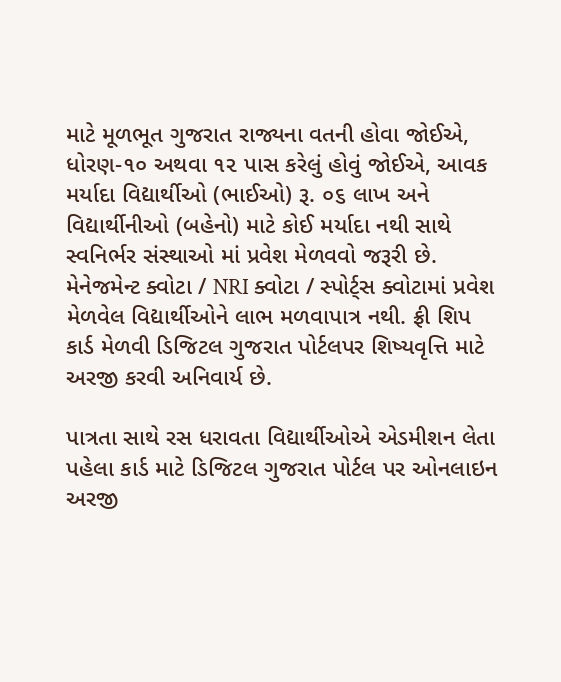માટે મૂળભૂત ગુજરાત રાજ્યના વતની હોવા જોઈએ, ધોરણ-૧૦ અથવા ૧૨ પાસ કરેલું હોવું જોઈએ, આવક મર્યાદા વિદ્યાર્થીઓ (ભાઈઓ) રૂ. ૦૬ લાખ અને વિદ્યાર્થીનીઓ (બહેનો) માટે કોઈ મર્યાદા નથી સાથે સ્વનિર્ભર સંસ્થાઓ માં પ્રવેશ મેળવવો જરૂરી છે. મેનેજમેન્ટ ક્વોટા / NRI ક્વોટા / સ્પોર્ટ્સ ક્વોટામાં પ્રવેશ મેળવેલ વિદ્યાર્થીઓને લાભ મળવાપાત્ર નથી. ફ્રી શિપ કાર્ડ મેળવી ડિજિટલ ગુજરાત પોર્ટલપર શિષ્યવૃત્તિ માટે અરજી કરવી અનિવાર્ય છે.

પાત્રતા સાથે રસ ધરાવતા વિદ્યાર્થીઓએ એડમીશન લેતા પહેલા કાર્ડ માટે ડિજિટલ ગુજરાત પોર્ટલ પર ઓનલાઇન અરજી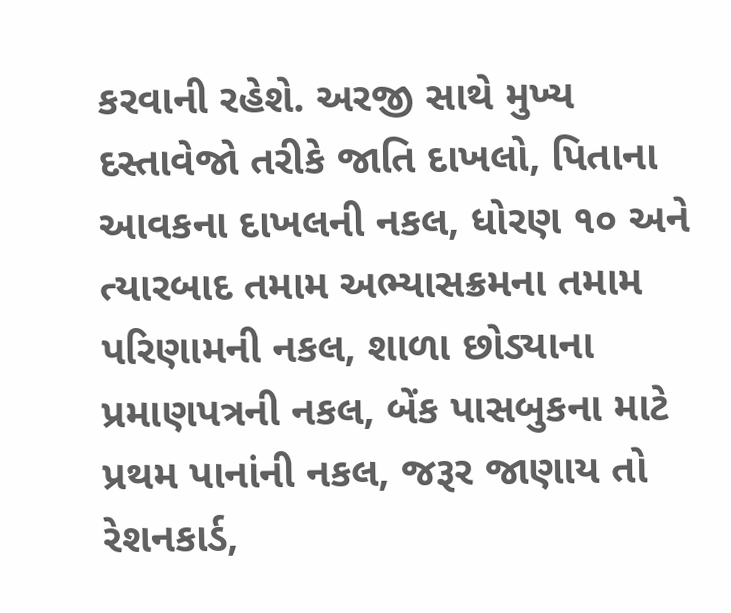કરવાની રહેશે. અરજી સાથે મુખ્ય દસ્તાવેજો તરીકે જાતિ દાખલો, પિતાના આવકના દાખલની નકલ, ધોરણ ૧૦ અને ત્યારબાદ તમામ અભ્યાસક્રમના તમામ પરિણામની નકલ, શાળા છોડ્યાના પ્રમાણપત્રની નકલ, બેંક પાસબુકના માટે પ્રથમ પાનાંની નકલ, જરૂર જાણાય તો રેશનકાર્ડ,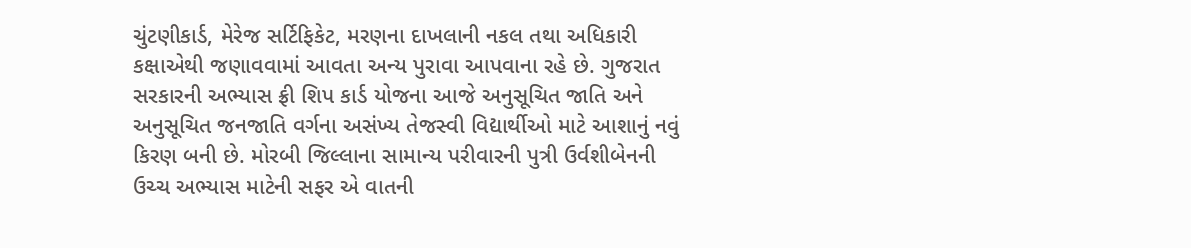ચુંટણીકાર્ડ, મેરેજ સર્ટિફિકેટ, મરણના દાખલાની નકલ તથા અધિકારી કક્ષાએથી જણાવવામાં આવતા અન્ય પુરાવા આપવાના રહે છે. ગુજરાત સરકારની અભ્યાસ ફ્રી શિપ કાર્ડ યોજના આજે અનુસૂચિત જાતિ અને અનુસૂચિત જનજાતિ વર્ગના અસંખ્ય તેજસ્વી વિદ્યાર્થીઓ માટે આશાનું નવું કિરણ બની છે. મોરબી જિલ્લાના સામાન્ય પરીવારની પુત્રી ઉર્વશીબેનની ઉચ્ચ અભ્યાસ માટેની સફર એ વાતની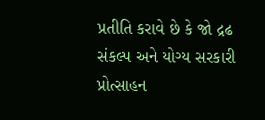પ્રતીતિ કરાવે છે કે જો દ્રઢ સંકલ્પ અને યોગ્ય સરકારી પ્રોત્સાહન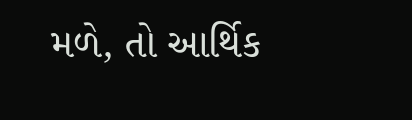મળે, તો આર્થિક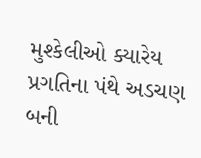મુશ્કેલીઓ ક્યારેય પ્રગતિના પંથે અડચણ બની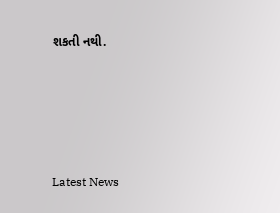શકતી નથી.






Latest News